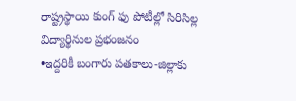రాష్ట్రస్థాయి కుంగ్ ఫు పోటీల్లో సిరిసిల్ల విద్యార్థినుల ప్రభంజనం
•ఇద్దరికీ బంగారు పతకాలు-జిల్లాకు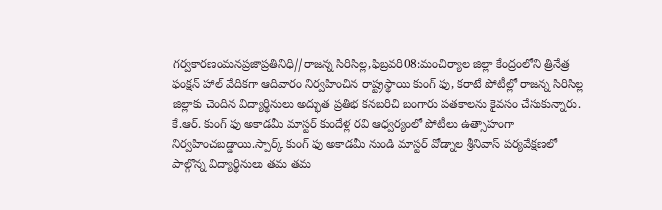గర్వకారణంమనప్రజాప్రతినిధి//రాజన్న సిరిసిల్ల,ఫిబ్రవరి08:మంచిర్యాల జిల్లా కేంద్రంలోని త్రినేత్ర ఫంక్షన్ హాల్ వేదికగా ఆదివారం నిర్వహించిన రాష్ట్రస్థాయి కుంగ్ ఫు, కరాటే పోటీల్లో రాజన్న సిరిసిల్ల జిల్లాకు చెందిన విద్యార్థినులు అద్భుత ప్రతిభ కనబరిచి బంగారు పతకాలను కైవసం చేసుకున్నారు. కే.ఆర్. కుంగ్ ఫు అకాడమీ మాస్టర్ కుందేళ్ల రవి ఆధ్వర్యంలో పోటీలు ఉత్సాహంగా నిర్వహించబడ్డాయి.స్పార్క్ కుంగ్ ఫు అకాడమీ నుండి మాస్టర్ వోడ్నాల శ్రీనివాస్ పర్యవేక్షణలో పాల్గొన్న విద్యార్థినులు తమ తమ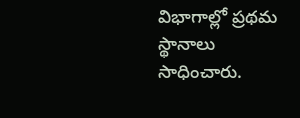విభాగాల్లో ప్రథమ స్థానాలు సాధించారు.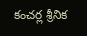కంచర్ల శ్రీనిక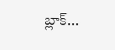బ్లాక్...